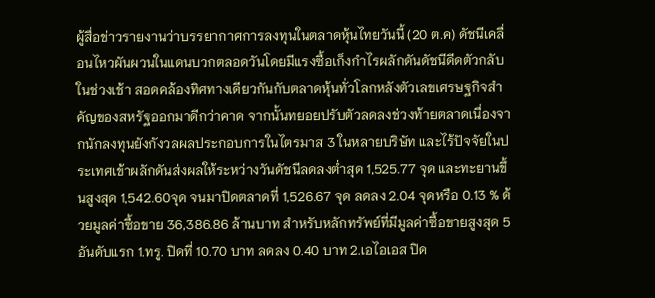ผู้สื่อข่าวรายงานว่าบรรยากาศการลงทุนในตลาดหุ้นไทยวันนี้ (20 ต.ค) ดัชนีเคลื่อนไหวผันผวนในแดนบวกตลอดวันโดยมีแรงซื้อเก็งกำไรผลักดันดัชนีดีดตัวกลับในช่วงเช้า สอดคล้องทิศทางเดียวกันกับตลาดหุ้นทั่วโลกหลังตัวเลขเศรษฐกิจสำคัญของสหรัฐออกมาดีกว่าคาด จากนั้นทยอยปรับตัวลดลงช่วงท้ายตลาดเนื่องจากนักลงทุนยังกังวลผลประกอบการในไตรมาส 3 ในหลายบริษัท และไร้ปัจจัยในประเทศเข้าผลักดันส่งผลให้ระหว่างวันดัชนีลดลงต่ำสุด 1,525.77 จุด และทะยานขึ้นสูงสุด 1,542.60จุด จนมาปิดตลาดที่ 1,526.67 จุด ลดลง 2.04 จุดหรือ 0.13 % ด้วยมูลค่าซื้อขาย 36,386.86 ล้านบาท สำหรับหลักทรัพย์ที่มีมูลค่าซื้อขายสูงสุด 5 อันดับแรก 1.ทรู. ปิดที่ 10.70 บาท ลดลง 0.40 บาท 2.เอไอเอส ปิด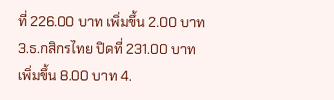ที่ 226.00 บาท เพิ่มขึ้น 2.00 บาท 3.ธ.กสิกรไทย ปิดที่ 231.00 บาท เพิ่มขึ้น 8.00 บาท 4.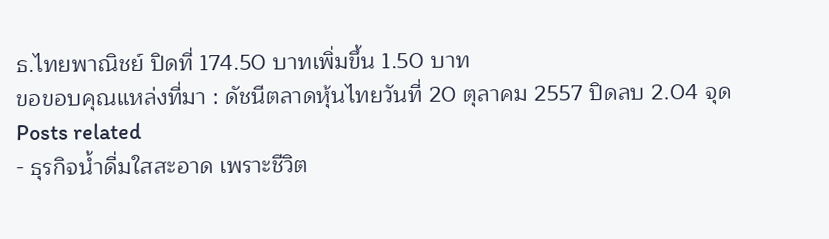ธ.ไทยพาณิชย์ ปิดที่ 174.50 บาทเพิ่มขึ้น 1.50 บาท
ขอขอบคุณแหล่งที่มา : ดัชนีตลาดหุ้นไทยวันที่ 20 ตุลาคม 2557 ปิดลบ 2.04 จุด
Posts related
- ธุรกิจน้ำดื่มใสสะอาด เพราะชีวิต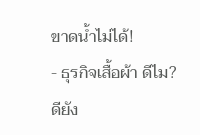ขาดน้ำไม่ได้!
- ธุรกิจเสื้อผ้า ดีไม?ดียัง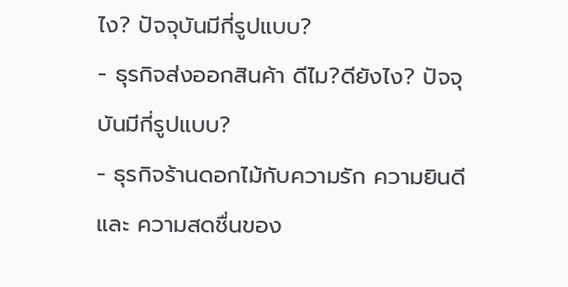ไง? ปัจจุบันมีกี่รูปแบบ?
- ธุรกิจส่งออกสินค้า ดีไม?ดียังไง? ปัจจุบันมีกี่รูปแบบ?
- ธุรกิจร้านดอกไม้กับความรัก ความยินดี และ ความสดชื่นของ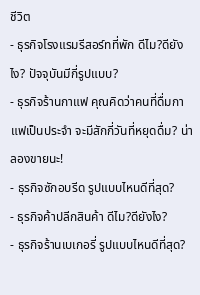ชีวิต
- ธุรกิจโรงแรมรีสอร์ทที่พัก ดีไม?ดียังไง? ปัจจุบันมีกี่รูปแบบ?
- ธุรกิจร้านกาแฟ คุณคิดว่าคนที่ดื่มกาแฟเป็นประจำ จะมีสักกี่วันที่หยุดดื่ม? น่าลองขายนะ!
- ธุรกิจซักอบรีด รูปแบบไหนดีที่สุด?
- ธุรกิจค้าปลีกสินค้า ดีไม?ดียังไง?
- ธุรกิจร้านเบเกอรี่ รูปแบบไหนดีที่สุด?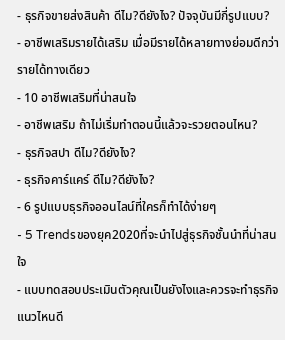- ธุรกิจขายส่งสินค้า ดีไม?ดียังไง? ปัจจุบันมีกี่รูปแบบ?
- อาชีพเสริมรายได้เสริม เมื่อมีรายได้หลายทางย่อมดีกว่ารายได้ทางเดียว
- 10 อาชีพเสริมที่น่าสนใจ
- อาชีพเสริม ถ้าไม่เริ่มทำตอนนี้แล้วจะรวยตอนไหน?
- ธุรกิจสปา ดีไม?ดียังไง?
- ธุรกิจคาร์แคร์ ดีไม?ดียังไง?
- 6 รูปแบบธุรกิจออนไลน์ที่ใครก็ทำได้ง่ายๆ
- 5 Trendsของยุค2020ที่จะนำไปสู่ธุรกิจชั้นนำที่น่าสนใจ
- แบบทดสอบประเมินตัวคุณเป็นยังไงและควรจะทำธุรกิจแนวไหนดี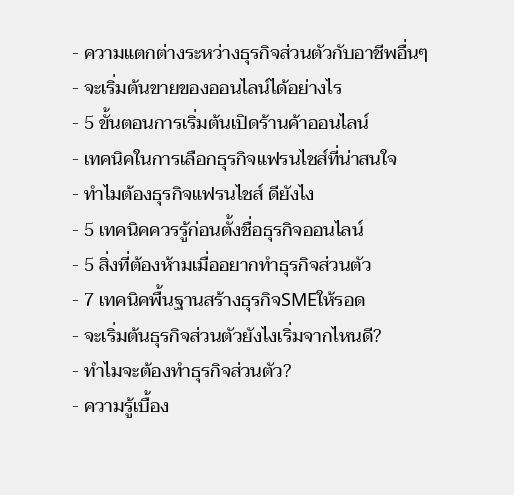- ความแตกต่างระหว่างธุรกิจส่วนตัวกับอาชีพอื่นๆ
- จะเริ่มต้นขายของออนไลน์ได้อย่างไร
- 5 ขั้นตอนการเริ่มต้นเปิดร้านค้าออนไลน์
- เทคนิคในการเลือกธุรกิจแฟรนไชส์ที่น่าสนใจ
- ทำไมต้องธุรกิจแฟรนไชส์ ดียังไง
- 5 เทคนิคควรรู้ก่อนตั้งชื่อธุรกิจออนไลน์
- 5 สิ่งที่ต้องห้ามเมื่ออยากทำธุรกิจส่วนตัว
- 7 เทคนิคพื้นฐานสร้างธุรกิจSMEให้รอด
- จะเริ่มต้นธุรกิจส่วนตัวยังไงเริ่มจากไหนดี?
- ทำไมจะต้องทำธุรกิจส่วนตัว?
- ความรู้เบื้อง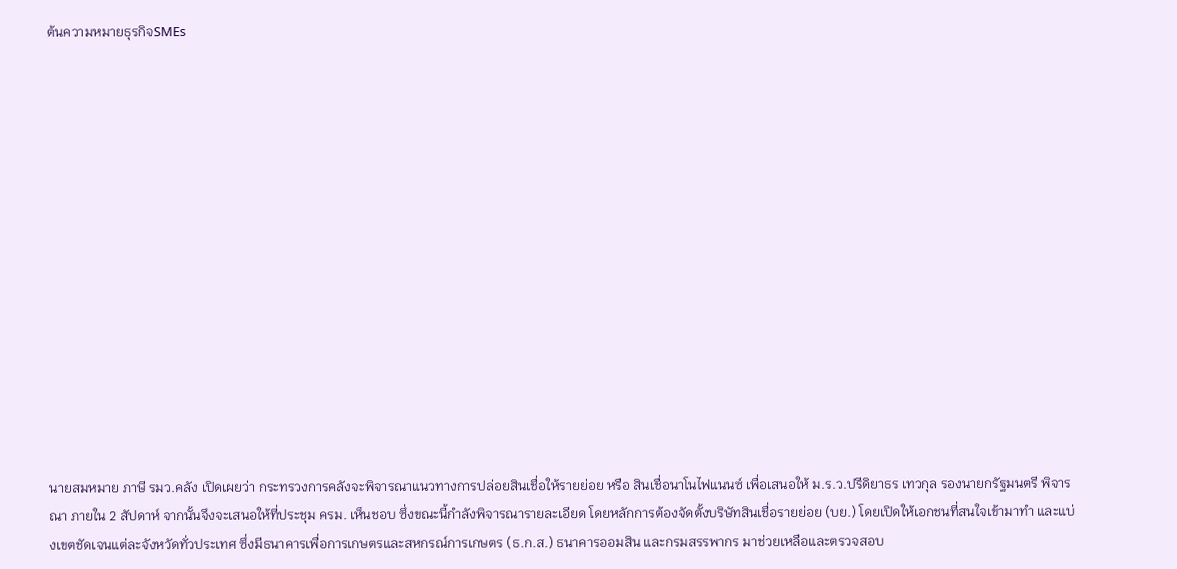ต้นความหมายธุรกิจSMEs















นายสมหมาย ภาษี รมว.คลัง เปิดเผยว่า กระทรวงการคลังจะพิจารณาแนวทางการปล่อยสินเชื่อให้รายย่อย หรือ สินเชื่อนาโนไฟแนนซ์ เพื่อเสนอให้ ม.ร.ว.ปรีดิยาธร เทวกุล รองนายกรัฐมนตรี พิจารณา ภายใน 2 สัปดาห์ จากนั้นจึงจะเสนอให้ที่ประชุม ครม. เห็นชอบ ซึ่งขณะนี้กำลังพิจารณารายละเอียด โดยหลักการต้องจัดตั้งบริษัทสินเชื่อรายย่อย (บย.) โดยเปิดให้เอกชนที่สนใจเข้ามาทำ และแบ่งเขตชัดเจนแต่ละจังหวัดทั่วประเทศ ซึ่งมีธนาคารเพื่อการเกษตรและสหกรณ์การเกษตร (ธ.ก.ส.) ธนาคารออมสิน และกรมสรรพากร มาช่วยเหลือและตรวจสอบ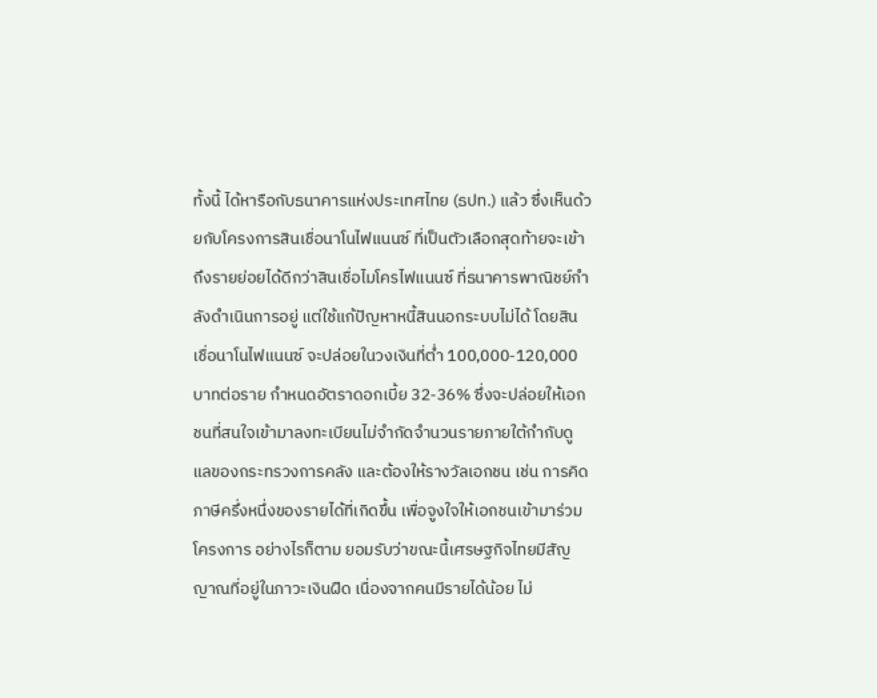ทั้งนี้ ได้หารือกับธนาคารแห่งประเทศไทย (ธปท.) แล้ว ซึ่งเห็นด้วยกับโครงการสินเชื่อนาโนไฟแนนซ์ ที่เป็นตัวเลือกสุดท้ายจะเข้าถึงรายย่อยได้ดีกว่าสินเชื่อไมโครไฟแนนซ์ ที่ธนาคารพาณิชย์กำลังดำเนินการอยู่ แต่ใช้แก้ปัญหาหนี้สินนอกระบบไม่ได้ โดยสินเชื่อนาโนไฟแนนซ์ จะปล่อยในวงเงินที่ต่ำ 100,000-120,000 บาทต่อราย กำหนดอัตราดอกเบี้ย 32-36% ซึ่งจะปล่อยให้เอกชนที่สนใจเข้ามาลงทะเบียนไม่จำกัดจำนวนรายภายใต้กำกับดูแลของกระทรวงการคลัง และต้องให้รางวัลเอกชน เช่น การคิดภาษีครึ่งหนึ่งของรายได้ที่เกิดขึ้น เพื่อจูงใจให้เอกชนเข้ามาร่วมโครงการ อย่างไรก็ตาม ยอมรับว่าขณะนี้เศรษฐกิจไทยมีสัญญาณที่อยู่ในภาวะเงินฝืด เนื่องจากคนมีรายได้น้อย ไม่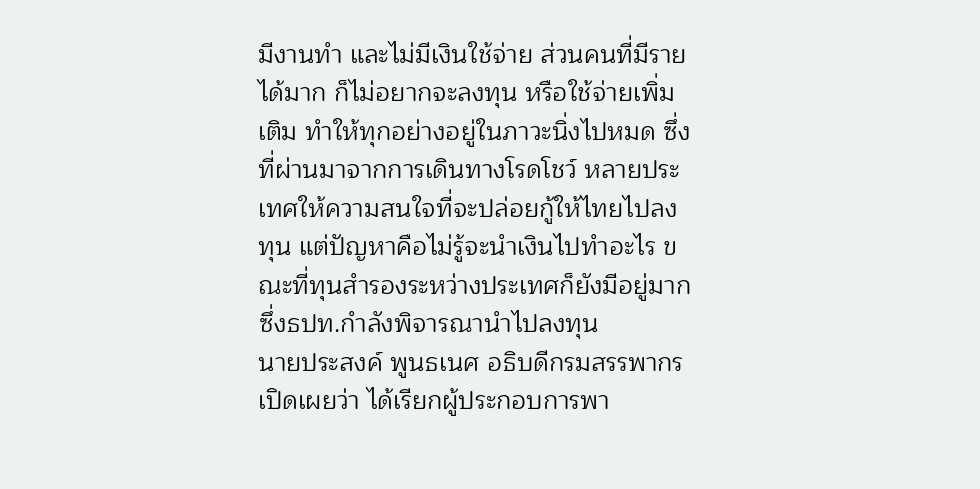มีงานทำ และไม่มีเงินใช้จ่าย ส่วนคนที่มีรายได้มาก ก็ไม่อยากจะลงทุน หรือใช้จ่ายเพิ่มเติม ทำให้ทุกอย่างอยู่ในภาวะนิ่งไปหมด ซึ่งที่ผ่านมาจากการเดินทางโรดโชว์ หลายประเทศให้ความสนใจที่จะปล่อยกู้ให้ไทยไปลงทุน แต่ปัญหาคือไม่รู้จะนำเงินไปทำอะไร ขณะที่ทุนสำรองระหว่างประเทศก็ยังมีอยู่มาก ซึ่งธปท.กำลังพิจารณานำไปลงทุน
นายประสงค์ พูนธเนศ อธิบดีกรมสรรพากร เปิดเผยว่า ได้เรียกผู้ประกอบการพา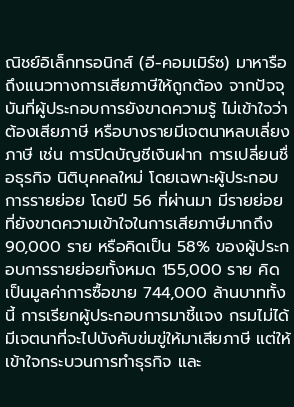ณิชย์อิเล็กทรอนิกส์ (อี-คอมเมิร์ซ) มาหารือถึงแนวทางการเสียภาษีให้ถูกต้อง จากปัจจุบันที่ผู้ประกอบการยังขาดความรู้ ไม่เข้าใจว่าต้องเสียภาษี หรือบางรายมีเจตนาหลบเลี่ยงภาษี เช่น การปิดบัญชีเงินฝาก การเปลี่ยนชื่อธุรกิจ นิติบุคคลใหม่ โดยเฉพาะผู้ประกอบการรายย่อย โดยปี 56 ที่ผ่านมา มีรายย่อยที่ยังขาดความเข้าใจในการเสียภาษีมากถึง 90,000 ราย หรือคิดเป็น 58% ของผู้ประกอบการรายย่อยทั้งหมด 155,000 ราย คิดเป็นมูลค่าการซื้อขาย 744,000 ล้านบาททั้งนี้ การเรียกผู้ประกอบการมาชี้แจง กรมไม่ได้มีเจตนาที่จะไปบังคับข่มขู่ให้มาเสียภาษี แต่ให้เข้าใจกระบวนการทำธุรกิจ และ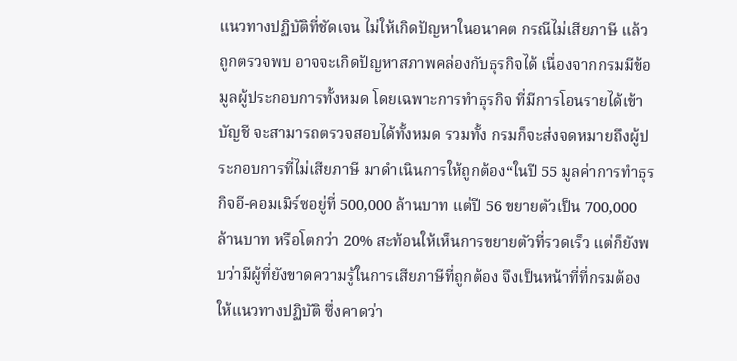แนวทางปฏิบัติที่ชัดเจน ไม่ให้เกิดปัญหาในอนาคต กรณีไม่เสียภาษี แล้วถูกตรวจพบ อาจจะเกิดปัญหาสภาพคล่องกับธุรกิจได้ เนื่องจากกรมมีข้อมูลผู้ประกอบการทั้งหมด โดยเฉพาะการทำธุรกิจ ที่มีการโอนรายได้เข้าบัญชี จะสามารถตรวจสอบได้ทั้งหมด รวมทั้ง กรมก็จะส่งจดหมายถึงผู้ประกอบการที่ไม่เสียภาษี มาดำเนินการให้ถูกต้อง“ในปี 55 มูลค่าการทำธุรกิจอี-คอมเมิร์ซอยู่ที่ 500,000 ล้านบาท แต่ปี 56 ขยายตัวเป็น 700,000 ล้านบาท หรือโตกว่า 20% สะท้อนให้เห็นการขยายตัวที่รวดเร็ว แต่ก็ยังพบว่ามีผู้ที่ยังขาดความรู้ในการเสียภาษีที่ถูกต้อง จึงเป็นหน้าที่ที่กรมต้องให้แนวทางปฏิบัติ ซึ่งคาดว่า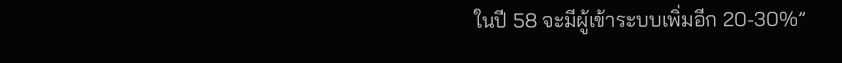ในปี 58 จะมีผู้เข้าระบบเพิ่มอีก 20-30%”